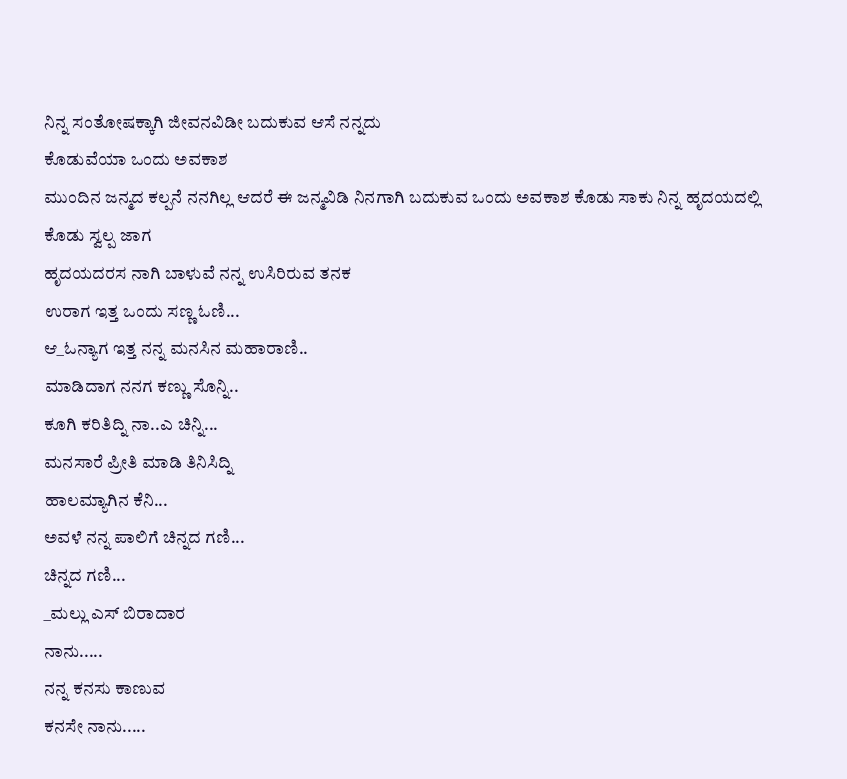ನಿನ್ನ ಸಂತೋಷಕ್ಕಾಗಿ ಜೀವನವಿಡೀ ಬದುಕುವ ಆಸೆ ನನ್ನದು
ಕೊಡುವೆಯಾ ಒಂದು ಅವಕಾಶ
ಮುಂದಿನ ಜನ್ಮದ ಕಲ್ಪನೆ ನನಗಿಲ್ಲ ಆದರೆ ಈ ಜನ್ಮವಿಡಿ ನಿನಗಾಗಿ ಬದುಕುವ ಒಂದು ಅವಕಾಶ ಕೊಡು ಸಾಕು ನಿನ್ನ ಹೃದಯದಲ್ಲಿ ಕೊಡು ಸ್ವಲ್ಪ ಜಾಗ
ಹೃದಯದರಸ ನಾಗಿ ಬಾಳುವೆ ನನ್ನ ಉಸಿರಿರುವ ತನಕ
ಉರಾಗ ಇತ್ತ ಒಂದು ಸಣ್ಣ ಓಣಿ...
ಆ_ಓನ್ಯಾಗ ಇತ್ತ ನನ್ನ ಮನಸಿನ ಮಹಾರಾಣಿ..
ಮಾಡಿದಾಗ ನನಗ ಕಣ್ಣು ಸೊನ್ನಿ..
ಕೂಗಿ ಕರಿತಿದ್ನಿ ನಾ..ಎ ಚಿನ್ನಿ...
ಮನಸಾರೆ ಪ್ರೀತಿ ಮಾಡಿ ತಿನಿಸಿದ್ನಿ
ಹಾಲಮ್ಯಾಗಿನ ಕೆನಿ...
ಅವಳೆ ನನ್ನ ಪಾಲಿಗೆ ಚಿನ್ನದ ಗಣಿ...
ಚಿನ್ನದ ಗಣಿ...
_ಮಲ್ಲು ಎಸ್ ಬಿರಾದಾರ
ನಾನು.....
ನನ್ನ ಕನಸು ಕಾಣುವ
ಕನಸೇ ನಾನು.....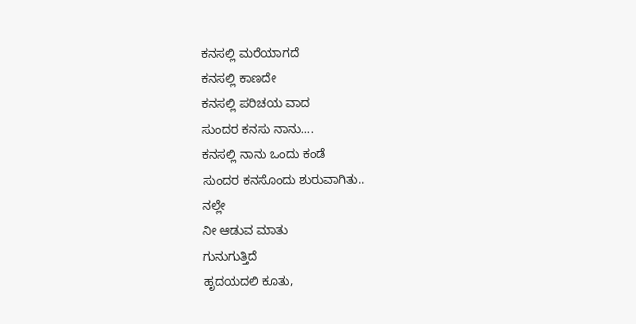ಕನಸಲ್ಲಿ ಮರೆಯಾಗದೆ
ಕನಸಲ್ಲಿ ಕಾಣದೇ
ಕನಸಲ್ಲಿ ಪರಿಚಯ ವಾದ
ಸುಂದರ ಕನಸು ನಾನು....
ಕನಸಲ್ಲಿ ನಾನು ಒಂದು ಕಂಡೆ
ಸುಂದರ ಕನಸೊಂದು ಶುರುವಾಗಿತು..
ನಲ್ಲೇ
ನೀ ಆಡುವ ಮಾತು
ಗುನುಗುತ್ತಿದೆ
ಹೃದಯದಲಿ ಕೂತು,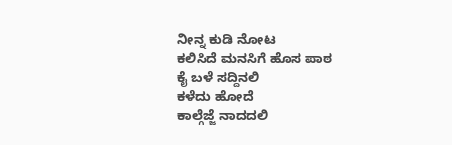ನೀನ್ನ ಕುಡಿ ನೋಟ
ಕಲಿಸಿದೆ ಮನಸಿಗೆ ಹೊಸ ಪಾಠ
ಕೈ ಬಳೆ ಸದ್ದಿನಲಿ
ಕಳೆದು ಹೋದೆ
ಕಾಲ್ಗೆಜ್ಜೆ ನಾದದಲಿ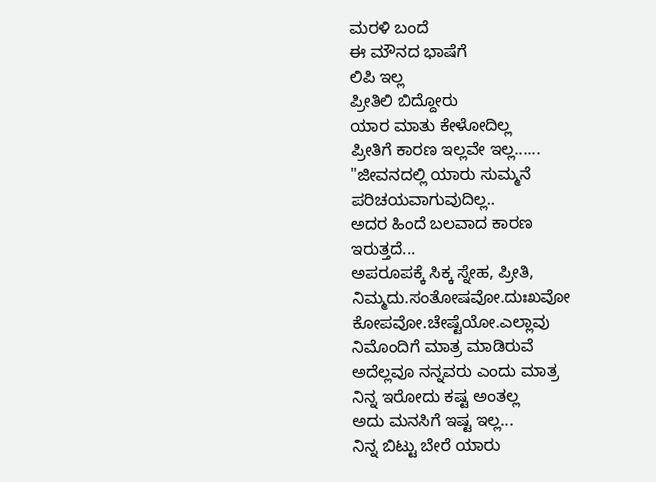ಮರಳಿ ಬಂದೆ
ಈ ಮೌನದ ಭಾಷೆಗೆ
ಲಿಪಿ ಇಲ್ಲ
ಪ್ರೀತಿಲಿ ಬಿದ್ದೋರು
ಯಾರ ಮಾತು ಕೇಳೋದಿಲ್ಲ
ಪ್ರೀತಿಗೆ ಕಾರಣ ಇಲ್ಲವೇ ಇಲ್ಲ......
"ಜೀವನದಲ್ಲಿ ಯಾರು ಸುಮ್ಮನೆ
ಪರಿಚಯವಾಗುವುದಿಲ್ಲ..
ಅದರ ಹಿಂದೆ ಬಲವಾದ ಕಾರಣ
ಇರುತ್ತದೆ...
ಅಪರೂಪಕ್ಕೆ ಸಿಕ್ಕ ಸ್ನೇಹ, ಪ್ರೀತಿ,
ನಿಮ್ಮದು.ಸಂತೋಷವೋ.ದುಃಖವೋ
ಕೋಪವೋ.ಚೇಷ್ಟೆಯೋ.ಎಲ್ಲಾವು
ನಿಮೊಂದಿಗೆ ಮಾತ್ರ ಮಾಡಿರುವೆ
ಅದೆಲ್ಲವೂ ನನ್ನವರು ಎಂದು ಮಾತ್ರ
ನಿನ್ನ ಇರೋದು ಕಷ್ಟ ಅಂತಲ್ಲ
ಅದು ಮನಸಿಗೆ ಇಷ್ಟ ಇಲ್ಲ...
ನಿನ್ನ ಬಿಟ್ಟು ಬೇರೆ ಯಾರು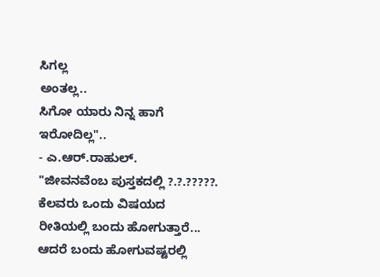ಸಿಗಲ್ಲ
ಅಂತಲ್ಲ..
ಸಿಗೋ ಯಾರು ನಿನ್ನ ಹಾಗೆ
ಇರೋದಿಲ್ಲ"..
- ಎ.ಆರ್.ರಾಹುಲ್.
"ಜೀವನವೆಂಬ ಪುಸ್ತಕದಲ್ಲಿ ?.?.?????.
ಕೆಲವರು ಒಂದು ವಿಷಯದ
ರೀತಿಯಲ್ಲಿ ಬಂದು ಹೋಗುತ್ತಾರೆ...
ಆದರೆ ಬಂದು ಹೋಗುವಷ್ಟರಲ್ಲಿ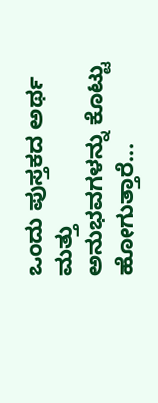ಒಂದು ಪುಸ್ತಕದ ಅರ್ಥ ಮತ್ತು
ಅನುಭವಗಳನ್ನು ಕೊಟ್ಟು
ಹೋಗುತ್ತಾರೆ...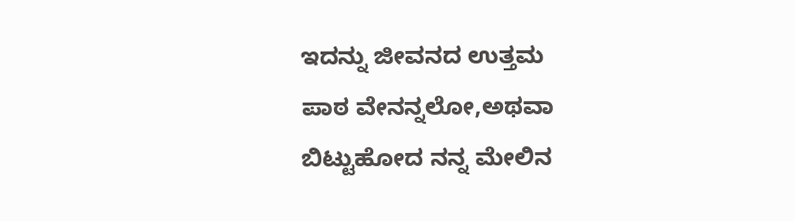ಇದನ್ನು ಜೀವನದ ಉತ್ತಮ
ಪಾಠ ವೇನನ್ನಲೋ,ಅಥವಾ
ಬಿಟ್ಟುಹೋದ ನನ್ನ ಮೇಲಿನ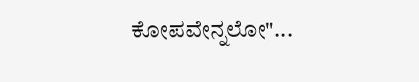ಕೋಪವೇನ್ನಲೋ"...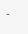-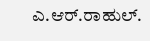ಎ.ಆರ್.ರಾಹುಲ್.